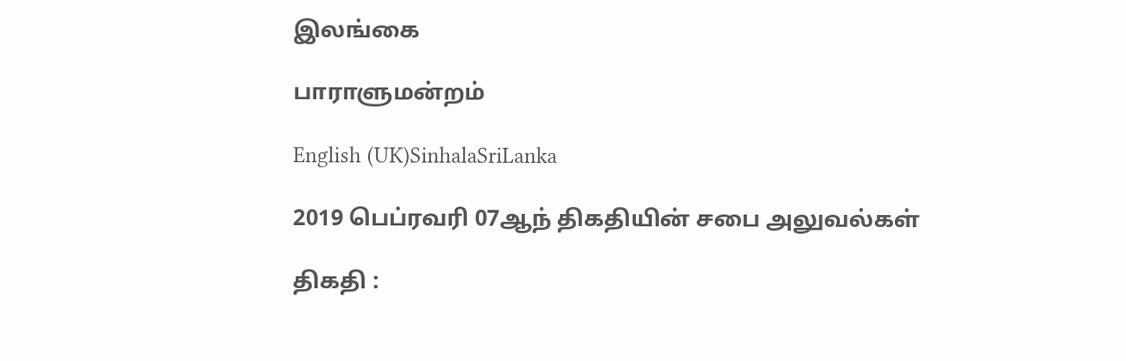இலங்கை

பாராளுமன்றம்

English (UK)SinhalaSriLanka

2019 பெப்ரவரி 07ஆந் திகதியின் சபை அலுவல்கள்

திகதி :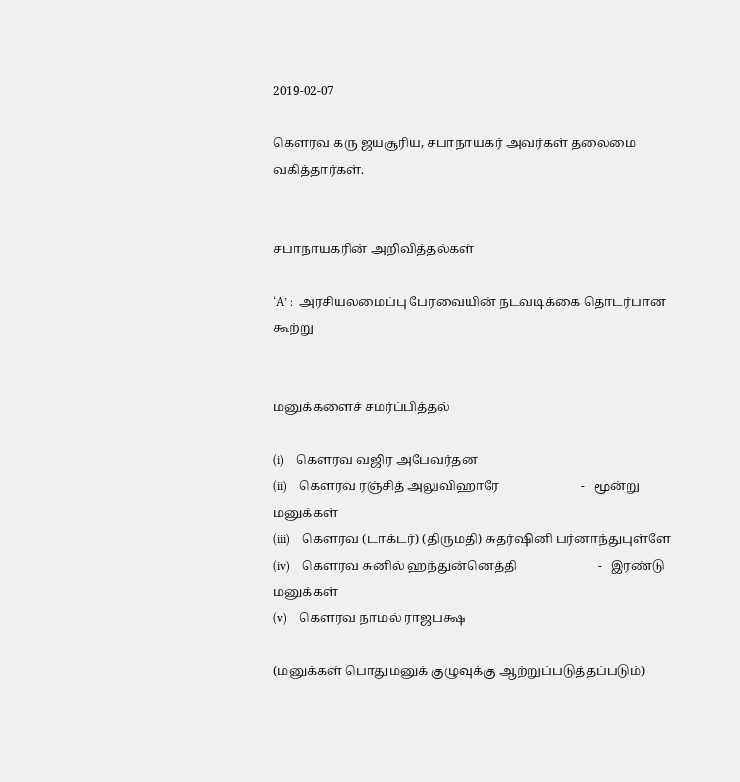2019-02-07

கௌரவ கரு ஜயசூரிய, சபாநாயகர் அவர்கள் தலைமை வகித்தார்கள்.


சபாநாயகரின் அறிவித்தல்கள்

‘A’ :  அரசியலமைப்பு பேரவையின் நடவடிக்கை தொடர்பான கூற்று


மனுக்களைச் சமர்ப்பித்தல்

(i)    கௌரவ வஜிர அபேவர்தன
(ii)    கௌரவ ரஞ்சித் அலுவிஹாரே                          -   மூன்று மனுக்கள்
(iii)    கௌரவ (டாக்டர்) (திருமதி) சுதர்ஷினி பர்னாந்துபுள்ளே
(iv)    கௌரவ சுனில் ஹந்துன்னெத்தி                          -   இரண்டு மனுக்கள்
(v)    கௌரவ நாமல் ராஜபக்ஷ

(மனுக்கள் பொதுமனுக் குழுவுக்கு ஆற்றுப்படுத்தப்படும்)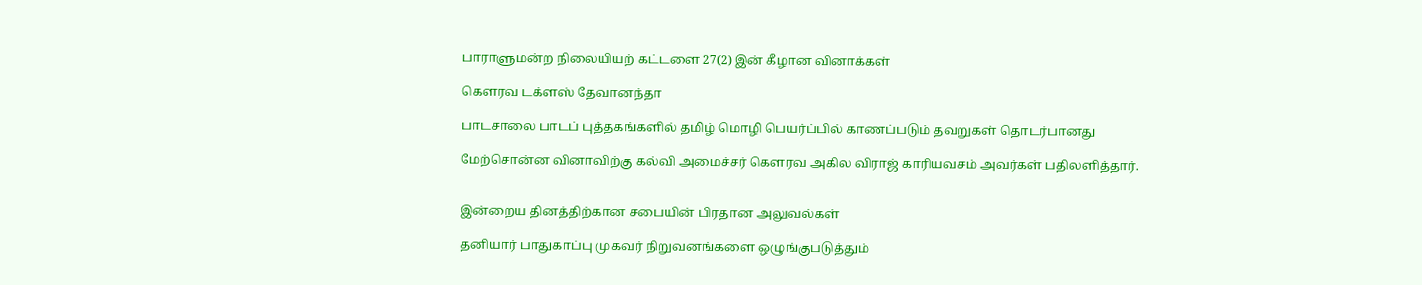பாராளுமன்ற நிலையியற் கட்டளை 27(2) இன் கீழான வினாக்கள்

கௌரவ டக்ளஸ் தேவானந்தா

பாடசாலை பாடப் புத்தகங்களில் தமிழ் மொழி பெயர்ப்பில் காணப்படும் தவறுகள் தொடர்பானது

மேற்சொன்ன வினாவிற்கு கல்வி அமைச்சர் கௌரவ அகில விராஜ் காரியவசம் அவர்கள் பதிலளித்தார்.


இன்றைய தினத்திற்கான சபையின் பிரதான அலுவல்கள்

தனியார் பாதுகாப்பு முகவர் நிறுவனங்களை ஒழுங்குபடுத்தும்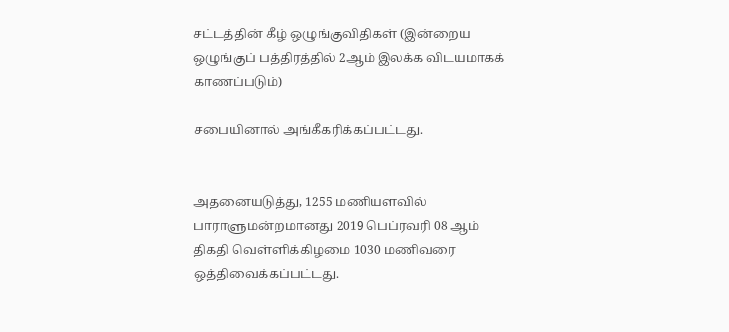சட்டத்தின் கீழ் ஒழுங்குவிதிகள் (இன்றைய ஒழுங்குப் பத்திரத்தில் 2ஆம் இலக்க விடயமாகக் காணப்படும்)

சபையினால் அங்கீகரிக்கப்பட்டது.


அதனையடுத்து, 1255 மணியளவில் பாராளுமன்றமானது 2019 பெப்ரவரி 08 ஆம் திகதி வெள்ளிக்கிழமை 1030 மணிவரை ஒத்திவைக்கப்பட்டது.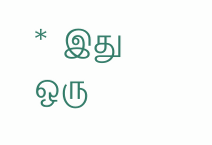*  இது ஒரு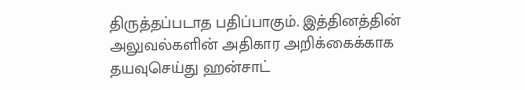திருத்தப்படாத பதிப்பாகும். இத்தினத்தின் அலுவல்களின் அதிகார அறிக்கைக்காக தயவுசெய்து ஹன்சாட்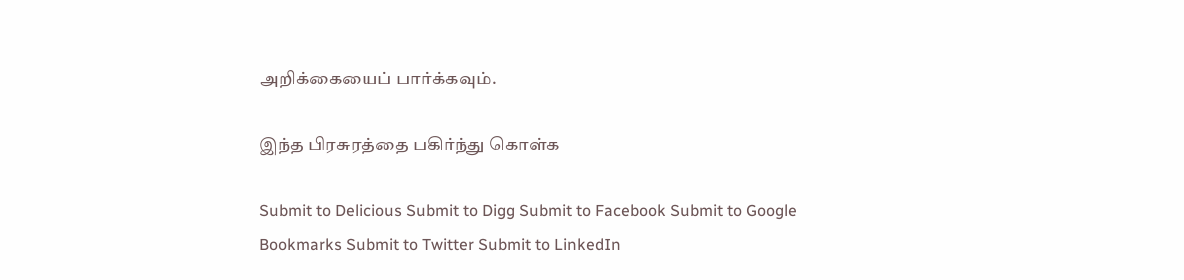அறிக்கையைப் பார்க்கவும்.

இந்த பிரசுரத்தை பகிர்ந்து கொள்க

Submit to Delicious Submit to Digg Submit to Facebook Submit to Google Bookmarks Submit to Twitter Submit to LinkedIn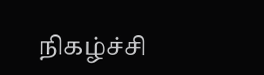நிகழ்ச்சி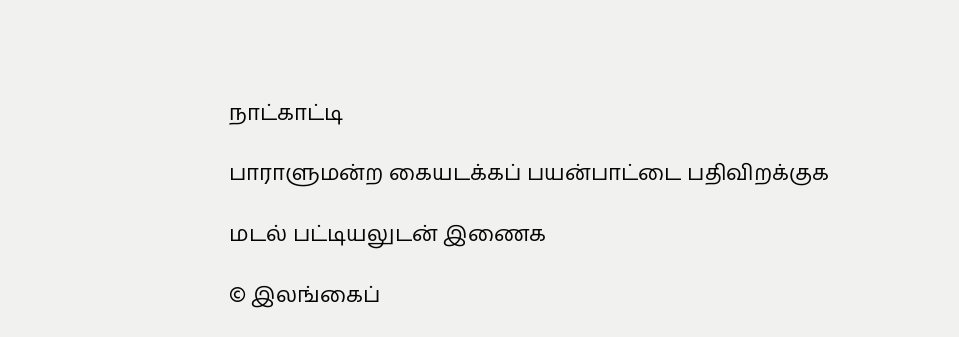நாட்காட்டி

பாராளுமன்ற கையடக்கப் பயன்பாட்டை பதிவிறக்குக

மடல் பட்டியலுடன் இணைக

© இலங்கைப்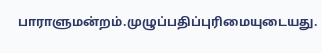பாராளுமன்றம்.முழுப்பதிப்புரிமையுடையது.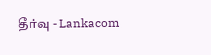தீர்வு - Lankacom